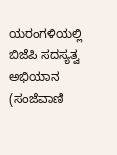ಯರಂಗಳಿಯಲ್ಲಿ ಬಿಜೆಪಿ ಸದಸ್ಯತ್ವ ಅಭಿಯಾನ
(ಸಂಜೆವಾಣಿ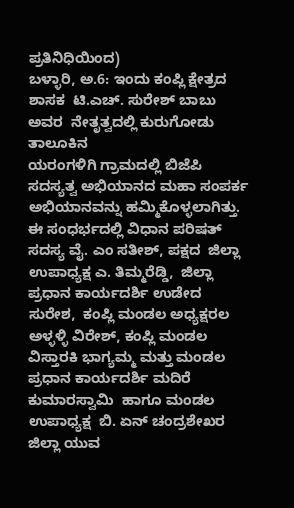ಪ್ರತಿನಿಧಿಯಿಂದ)
ಬಳ್ಳಾರಿ, ಅ.6: ಇಂದು ಕಂಪ್ಲಿ ಕ್ಷೇತ್ರದ ಶಾಸಕ  ಟಿ.ಎಚ್. ಸುರೇಶ್ ಬಾಬು ಅವರ  ನೇತೃತ್ವದಲ್ಲಿ ಕುರುಗೋಡು ತಾಲೂಕಿನ
ಯರಂಗಳಿಗಿ ಗ್ರಾಮದಲ್ಲಿ ಬಿಜೆಪಿ ಸದಸ್ಯತ್ವ ಅಭಿಯಾನದ ಮಹಾ ಸಂಪರ್ಕ ಅಭಿಯಾನವನ್ನು ಹಮ್ಮಿಕೊಳ್ಳಲಾಗಿತ್ತು.
ಈ ಸಂಧರ್ಭದಲ್ಲಿ ವಿಧಾನ ಪರಿಷತ್ ಸದಸ್ಯ ವೈ. ಎಂ ಸತೀಶ್, ಪಕ್ಷದ  ಜಿಲ್ಲಾ ಉಪಾಧ್ಯಕ್ಷ ಎ. ತಿಮ್ಮರೆಡ್ಡಿ,  ಜಿಲ್ಲಾ ಪ್ರಧಾನ ಕಾರ್ಯದರ್ಶಿ ಉಡೇದ ಸುರೇಶ,  ಕಂಪ್ಲಿ ಮಂಡಲ ಅಧ್ಯಕ್ಷರಲ ಅಳ್ಳಳ್ಳಿ ವಿರೇಶ್, ಕಂಪ್ಲಿ ಮಂಡಲ ವಿಸ್ತಾರಕಿ ಭಾಗ್ಯಮ್ಮ ಮತ್ತು ಮಂಡಲ ಪ್ರಧಾನ ಕಾರ್ಯದರ್ಶಿ ಮದಿರೆ ಕುಮಾರಸ್ವಾಮಿ  ಹಾಗೂ ಮಂಡಲ ಉಪಾಧ್ಯಕ್ಷ  ಬಿ. ಏನ್ ಚಂದ್ರಶೇಖರ ಜಿಲ್ಲಾ ಯುವ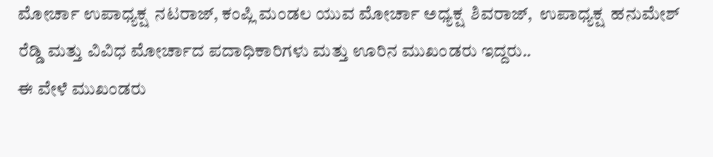ಮೋರ್ಚಾ ಉಪಾಧ್ಯಕ್ಷ  ನಟರಾಜ್, ಕಂಪ್ಲಿ ಮಂಡಲ ಯುವ ಮೋರ್ಚಾ ಅಧ್ಯಕ್ಷ  ಶಿವರಾಜ್,  ಉಪಾಧ್ಯಕ್ಷ  ಹನುಮೇಶ್ ರೆಡ್ಡಿ ಮತ್ತು ವಿವಿಧ ಮೋರ್ಚಾದ ಪದಾಧಿಕಾರಿಗಳು ಮತ್ತು ಊರಿನ ಮುಖಂಡರು ಇದ್ದರು..
ಈ ವೇಳೆ ಮುಖಂಡರು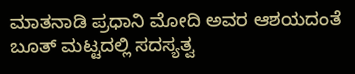ಮಾತನಾಡಿ ಪ್ರಧಾನಿ ಮೋದಿ ಅವರ ಆಶಯದಂತೆ ಬೂತ್ ಮಟ್ಟದಲ್ಲಿ ಸದಸ್ಯತ್ವ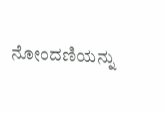ನೋಂದಣಿಯನ್ನು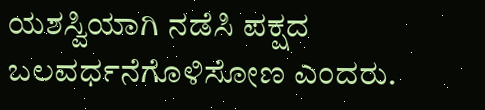ಯಶಸ್ವಿಯಾಗಿ ನಡೆಸಿ ಪಕ್ಷದ ಬಲವರ್ಧನೆಗೊಳಿಸೋಣ ಎಂದರು.